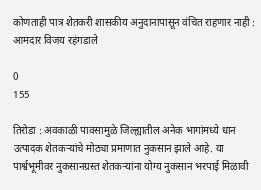कोणताही पात्र शेतकरी शासकीय अनुदानापासून वंचित राहणार नाही : आमदार विजय रहंगडाले

0
155

तिरोडा : अवकाळी पावसामुळे जिल्ह्यातील अनेक भागांमध्ये धान उत्पादक शेतकऱ्यांचे मोठ्या प्रमाणात नुकसान झाले आहे. या पार्श्वभूमीवर नुकसानग्रस्त शेतकऱ्यांना योग्य नुकसान भरपाई मिळावी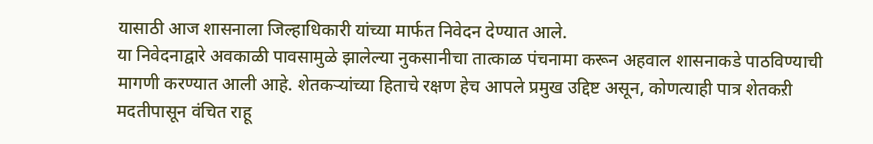यासाठी आज शासनाला जिल्हाधिकारी यांच्या मार्फत निवेदन देण्यात आले.
या निवेदनाद्वारे अवकाळी पावसामुळे झालेल्या नुकसानीचा तात्काळ पंचनामा करून अहवाल शासनाकडे पाठविण्याची मागणी करण्यात आली आहे. शेतकऱ्यांच्या हिताचे रक्षण हेच आपले प्रमुख उद्दिष्ट असून, कोणत्याही पात्र शेतकऱी मदतीपासून वंचित राहू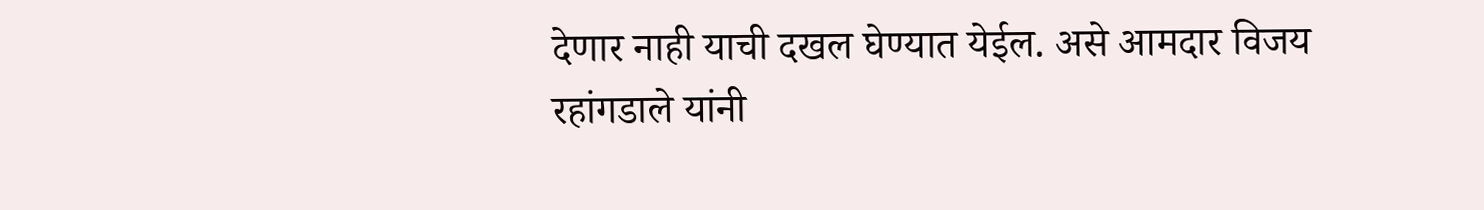देणार नाही याची दखल घेण्यात येईल. असे आमदार विजय रहांगडाले यांनी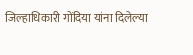जिल्हाधिकारी गोंदिया यांना दिलेल्या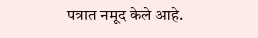पत्रात नमूद केले आहे.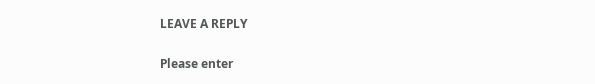LEAVE A REPLY

Please enter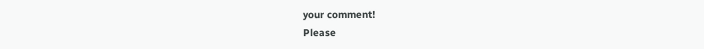your comment!
Please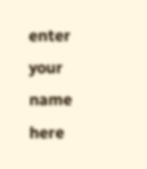enter your name here